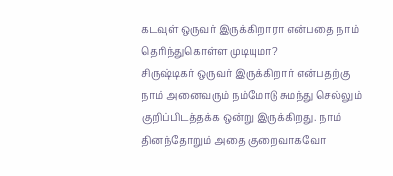கடவுள் ஒருவர் இருக்கிறாரா என்பதை நாம் தெரிந்துகொள்ள முடியுமா?
சிருஷ்டிகர் ஒருவர் இருக்கிறார் என்பதற்கு நாம் அனைவரும் நம்மோடு சுமந்து செல்லும் குறிப்பிடத்தக்க ஒன்று இருக்கிறது. நாம் தினந்தோறும் அதை குறைவாகவோ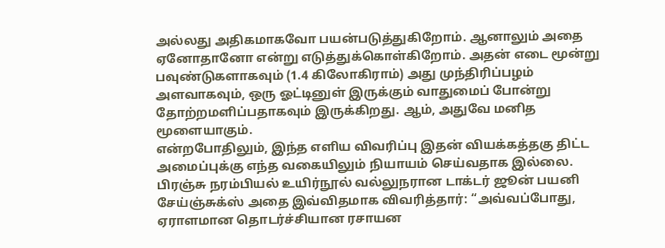அல்லது அதிகமாகவோ பயன்படுத்துகிறோம். ஆனாலும் அதை ஏனோதானோ என்று எடுத்துக்கொள்கிறோம். அதன் எடை மூன்று பவுண்டுகளாகவும் (1.4 கிலோகிராம்) அது முந்திரிப்பழம் அளவாகவும், ஒரு ஓட்டினுள் இருக்கும் வாதுமைப் போன்று தோற்றமளிப்பதாகவும் இருக்கிறது. ஆம், அதுவே மனித மூளையாகும்.
என்றபோதிலும், இந்த எளிய விவரிப்பு இதன் வியக்கத்தகு திட்ட அமைப்புக்கு எந்த வகையிலும் நியாயம் செய்வதாக இல்லை. பிரஞ்சு நரம்பியல் உயிர்நூல் வல்லுநரான டாக்டர் ஜூன் பயனி சேய்ஞ்சுக்ஸ் அதை இவ்விதமாக விவரித்தார்: “அவ்வப்போது, ஏராளமான தொடர்ச்சியான ரசாயன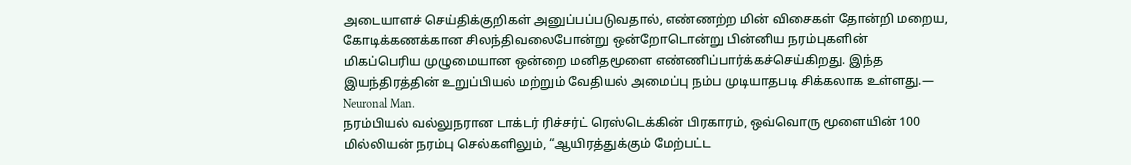அடையாளச் செய்திக்குறிகள் அனுப்பப்படுவதால், எண்ணற்ற மின் விசைகள் தோன்றி மறைய, கோடிக்கணக்கான சிலந்திவலைபோன்று ஒன்றோடொன்று பின்னிய நரம்புகளின் மிகப்பெரிய முழுமையான ஒன்றை மனிதமூளை எண்ணிப்பார்க்கச்செய்கிறது. இந்த இயந்திரத்தின் உறுப்பியல் மற்றும் வேதியல் அமைப்பு நம்ப முடியாதபடி சிக்கலாக உள்ளது.— Neuronal Man.
நரம்பியல் வல்லுநரான டாக்டர் ரிச்சர்ட் ரெஸ்டெக்கின் பிரகாரம், ஒவ்வொரு மூளையின் 100 மில்லியன் நரம்பு செல்களிலும், “ஆயிரத்துக்கும் மேற்பட்ட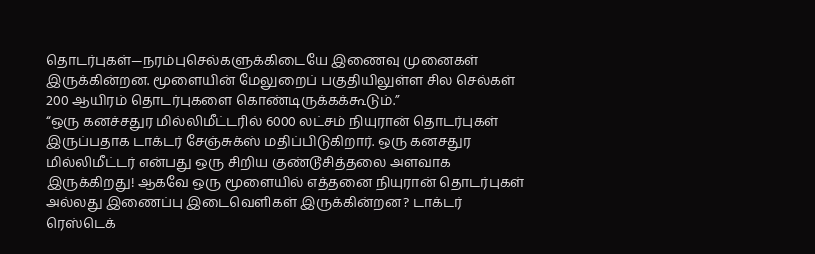தொடர்புகள்—நரம்புசெல்களுக்கிடையே இணைவு முனைகள் இருக்கின்றன. மூளையின் மேலுறைப் பகுதியிலுள்ள சில செல்கள் 200 ஆயிரம் தொடர்புகளை கொண்டிருக்கக்கூடும்.”
“ஒரு கனச்சதுர மில்லிமீட்டரில் 6000 லட்சம் நியுரான் தொடர்புகள் இருப்பதாக டாக்டர் சேஞ்சுக்ஸ் மதிப்பிடுகிறார். ஒரு கனசதுர மில்லிமீட்டர் என்பது ஒரு சிறிய குண்டூசித்தலை அளவாக இருக்கிறது! ஆகவே ஒரு மூளையில் எத்தனை நியுரான் தொடர்புகள் அல்லது இணைப்பு இடைவெளிகள் இருக்கின்றன? டாக்டர் ரெஸ்டெக்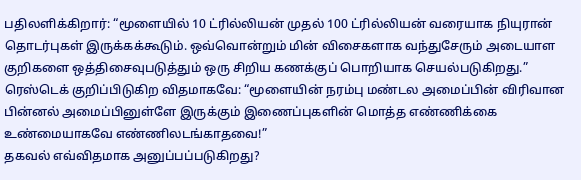பதிலளிக்கிறார்: “மூளையில் 10 ட்ரில்லியன் முதல் 100 ட்ரில்லியன் வரையாக நியுரான் தொடர்புகள் இருக்கக்கூடும். ஒவ்வொன்றும் மின் விசைகளாக வந்துசேரும் அடையாள குறிகளை ஒத்திசைவுபடுத்தும் ஒரு சிறிய கணக்குப் பொறியாக செயல்படுகிறது.” ரெஸ்டெக் குறிப்பிடுகிற விதமாகவே: “மூளையின் நரம்பு மண்டல அமைப்பின் விரிவான பின்னல் அமைப்பினுள்ளே இருக்கும் இணைப்புகளின் மொத்த எண்ணிக்கை உண்மையாகவே எண்ணிலடங்காதவை!”
தகவல் எவ்விதமாக அனுப்பப்படுகிறது?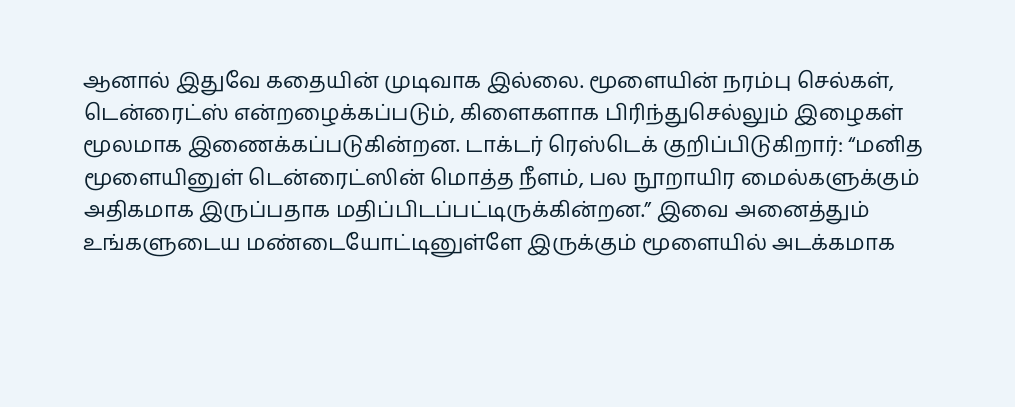ஆனால் இதுவே கதையின் முடிவாக இல்லை. மூளையின் நரம்பு செல்கள், டென்ரைட்ஸ் என்றழைக்கப்படும், கிளைகளாக பிரிந்துசெல்லும் இழைகள் மூலமாக இணைக்கப்படுகின்றன. டாக்டர் ரெஸ்டெக் குறிப்பிடுகிறார்: “மனித மூளையினுள் டென்ரைட்ஸின் மொத்த நீளம், பல நூறாயிர மைல்களுக்கும் அதிகமாக இருப்பதாக மதிப்பிடப்பட்டிருக்கின்றன.” இவை அனைத்தும் உங்களுடைய மண்டையோட்டினுள்ளே இருக்கும் மூளையில் அடக்கமாக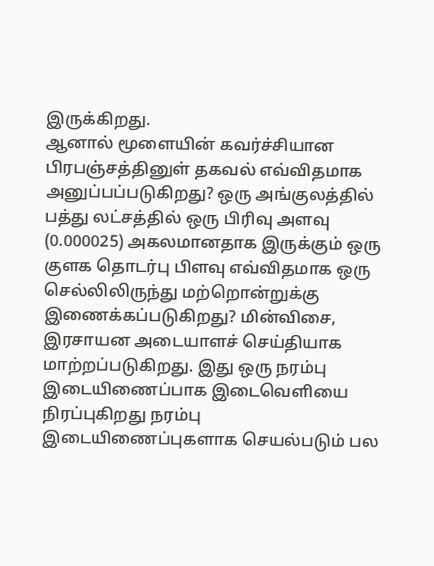இருக்கிறது.
ஆனால் மூளையின் கவர்ச்சியான பிரபஞ்சத்தினுள் தகவல் எவ்விதமாக அனுப்பப்படுகிறது? ஒரு அங்குலத்தில் பத்து லட்சத்தில் ஒரு பிரிவு அளவு (0.000025) அகலமானதாக இருக்கும் ஒரு குளக தொடர்பு பிளவு எவ்விதமாக ஒரு செல்லிலிருந்து மற்றொன்றுக்கு இணைக்கப்படுகிறது? மின்விசை, இரசாயன அடையாளச் செய்தியாக மாற்றப்படுகிறது. இது ஒரு நரம்பு இடையிணைப்பாக இடைவெளியை நிரப்புகிறது நரம்பு இடையிணைப்புகளாக செயல்படும் பல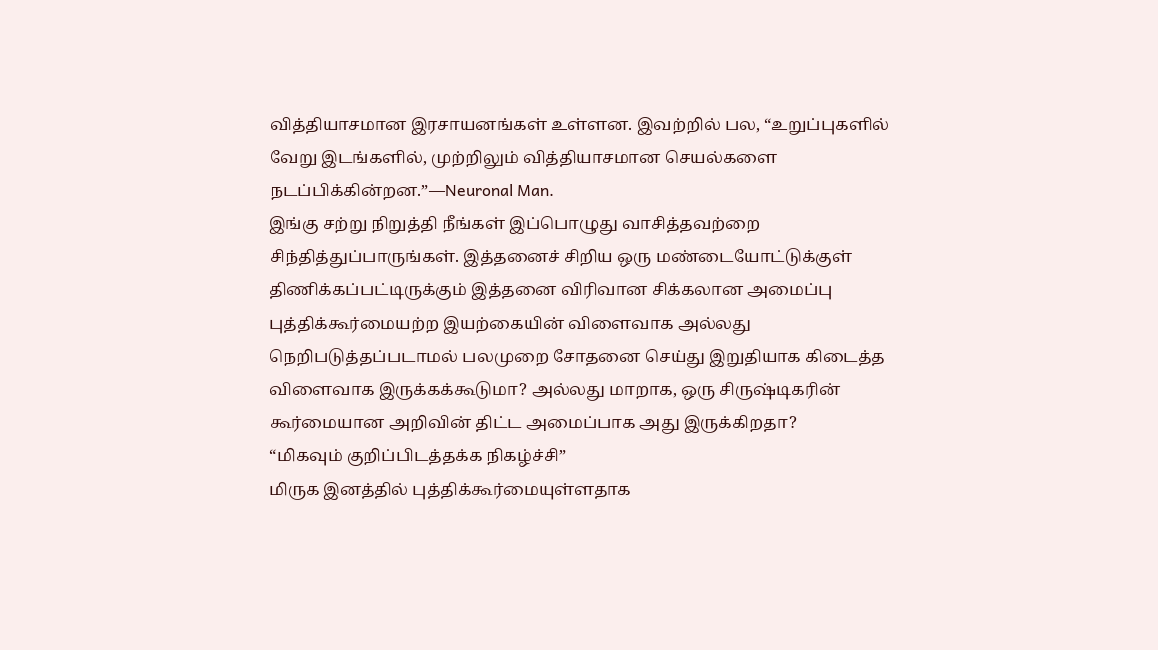வித்தியாசமான இரசாயனங்கள் உள்ளன. இவற்றில் பல, “உறுப்புகளில் வேறு இடங்களில், முற்றிலும் வித்தியாசமான செயல்களை நடப்பிக்கின்றன.”—Neuronal Man.
இங்கு சற்று நிறுத்தி நீங்கள் இப்பொழுது வாசித்தவற்றை சிந்தித்துப்பாருங்கள். இத்தனைச் சிறிய ஒரு மண்டையோட்டுக்குள் திணிக்கப்பட்டிருக்கும் இத்தனை விரிவான சிக்கலான அமைப்பு புத்திக்கூர்மையற்ற இயற்கையின் விளைவாக அல்லது நெறிபடுத்தப்படாமல் பலமுறை சோதனை செய்து இறுதியாக கிடைத்த விளைவாக இருக்கக்கூடுமா? அல்லது மாறாக, ஒரு சிருஷ்டிகரின் கூர்மையான அறிவின் திட்ட அமைப்பாக அது இருக்கிறதா?
“மிகவும் குறிப்பிடத்தக்க நிகழ்ச்சி”
மிருக இனத்தில் புத்திக்கூர்மையுள்ளதாக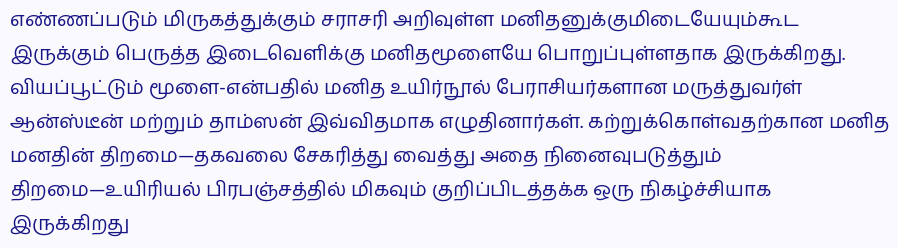எண்ணப்படும் மிருகத்துக்கும் சராசரி அறிவுள்ள மனிதனுக்குமிடையேயும்கூட இருக்கும் பெருத்த இடைவெளிக்கு மனிதமூளையே பொறுப்புள்ளதாக இருக்கிறது. வியப்பூட்டும் மூளை-என்பதில் மனித உயிர்நூல் பேராசியர்களான மருத்துவர்ள் ஆன்ஸ்டீன் மற்றும் தாம்ஸன் இவ்விதமாக எழுதினார்கள். கற்றுக்கொள்வதற்கான மனித மனதின் திறமை—தகவலை சேகரித்து வைத்து அதை நினைவுபடுத்தும் திறமை—உயிரியல் பிரபஞ்சத்தில் மிகவும் குறிப்பிடத்தக்க ஒரு நிகழ்ச்சியாக இருக்கிறது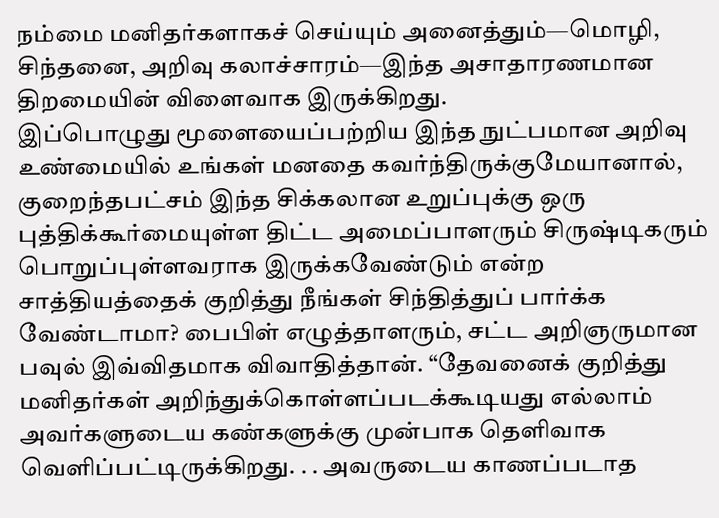நம்மை மனிதர்களாகச் செய்யும் அனைத்தும்—மொழி, சிந்தனை, அறிவு கலாச்சாரம்—இந்த அசாதாரணமான திறமையின் விளைவாக இருக்கிறது.
இப்பொழுது மூளையைப்பற்றிய இந்த நுட்பமான அறிவு உண்மையில் உங்கள் மனதை கவர்ந்திருக்குமேயானால், குறைந்தபட்சம் இந்த சிக்கலான உறுப்புக்கு ஒரு புத்திக்கூர்மையுள்ள திட்ட அமைப்பாளரும் சிருஷ்டிகரும் பொறுப்புள்ளவராக இருக்கவேண்டும் என்ற சாத்தியத்தைக் குறித்து நீங்கள் சிந்தித்துப் பார்க்க வேண்டாமா? பைபிள் எழுத்தாளரும், சட்ட அறிஞருமான பவுல் இவ்விதமாக விவாதித்தான். “தேவனைக் குறித்து மனிதர்கள் அறிந்துக்கொள்ளப்படக்கூடியது எல்லாம் அவர்களுடைய கண்களுக்கு முன்பாக தெளிவாக வெளிப்பட்டிருக்கிறது. . . அவருடைய காணப்படாத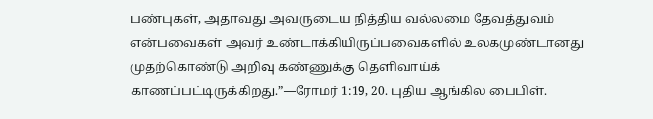பண்புகள், அதாவது அவருடைய நித்திய வல்லமை தேவத்துவம் என்பவைகள் அவர் உண்டாக்கியிருப்பவைகளில் உலகமுண்டானது முதற்கொண்டு அறிவு கண்ணுக்கு தெளிவாய்க் காணப்பட்டிருக்கிறது.”—ரோமர் 1:19, 20. புதிய ஆங்கில பைபிள்.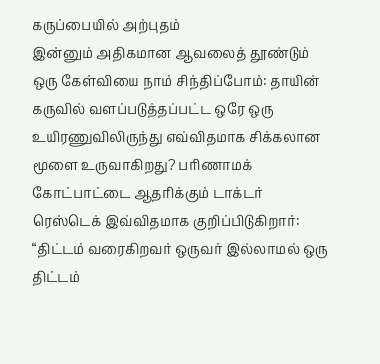கருப்பையில் அற்புதம்
இன்னும் அதிகமான ஆவலைத் தூண்டும் ஒரு கேள்வியை நாம் சிந்திப்போம்: தாயின் கருவில் வளப்படுத்தப்பட்ட ஒரே ஒரு உயிரணுவிலிருந்து எவ்விதமாக சிக்கலான மூளை உருவாகிறது? பரிணாமக் கோட்பாட்டை ஆதரிக்கும் டாக்டர் ரெஸ்டெக் இவ்விதமாக குறிப்பிடுகிறார்: “திட்டம் வரைகிறவர் ஒருவர் இல்லாமல் ஒரு திட்டம்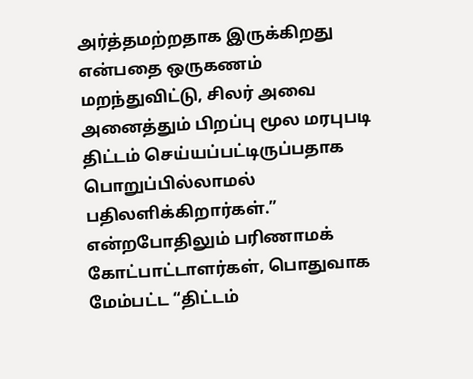அர்த்தமற்றதாக இருக்கிறது என்பதை ஒருகணம் மறந்துவிட்டு, சிலர் அவை அனைத்தும் பிறப்பு மூல மரபுபடி திட்டம் செய்யப்பட்டிருப்பதாக பொறுப்பில்லாமல் பதிலளிக்கிறார்கள்.” என்றபோதிலும் பரிணாமக் கோட்பாட்டாளர்கள், பொதுவாக மேம்பட்ட “திட்டம்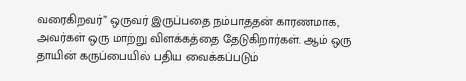வரைகிறவர்” ஒருவர் இருப்பதை நம்பாததன் காரணமாக, அவர்கள் ஒரு மாற்று விளக்கத்தை தேடுகிறார்கள். ஆம் ஒரு தாயின் கருப்பையில் பதிய வைக்கப்படும்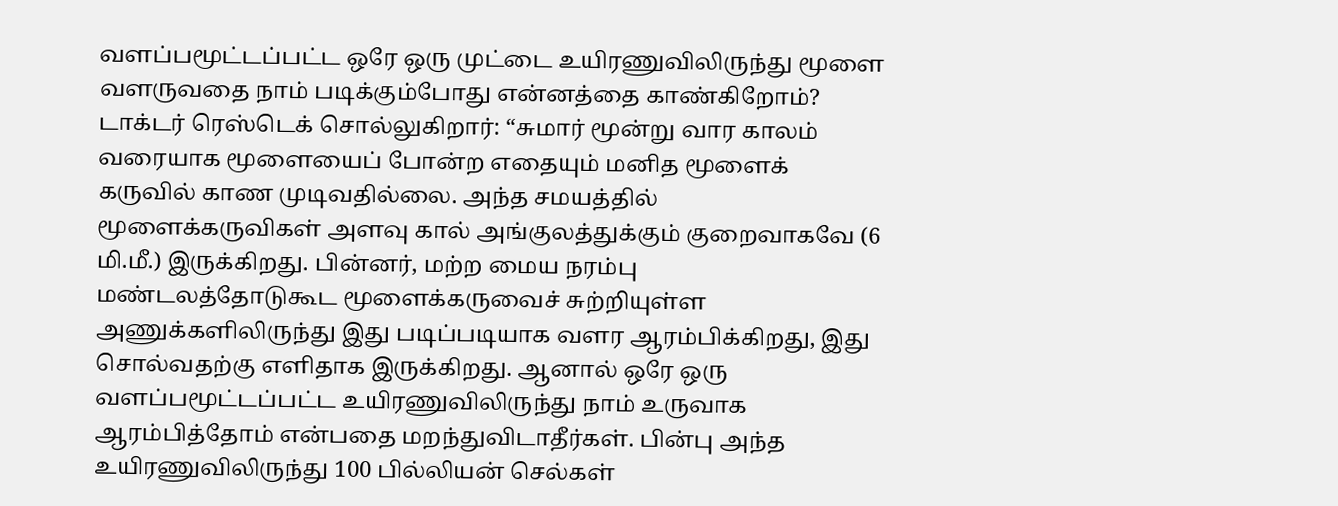வளப்பமூட்டப்பட்ட ஒரே ஒரு முட்டை உயிரணுவிலிருந்து மூளை வளருவதை நாம் படிக்கும்போது என்னத்தை காண்கிறோம்?
டாக்டர் ரெஸ்டெக் சொல்லுகிறார்: “சுமார் மூன்று வார காலம் வரையாக மூளையைப் போன்ற எதையும் மனித மூளைக் கருவில் காண முடிவதில்லை. அந்த சமயத்தில் மூளைக்கருவிகள் அளவு கால் அங்குலத்துக்கும் குறைவாகவே (6 மி.மீ.) இருக்கிறது. பின்னர், மற்ற மைய நரம்பு மண்டலத்தோடுகூட மூளைக்கருவைச் சுற்றியுள்ள அணுக்களிலிருந்து இது படிப்படியாக வளர ஆரம்பிக்கிறது, இது சொல்வதற்கு எளிதாக இருக்கிறது. ஆனால் ஒரே ஒரு வளப்பமூட்டப்பட்ட உயிரணுவிலிருந்து நாம் உருவாக ஆரம்பித்தோம் என்பதை மறந்துவிடாதீர்கள். பின்பு அந்த உயிரணுவிலிருந்து 100 பில்லியன் செல்கள்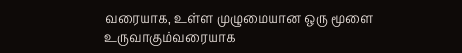வரையாக, உள்ள முழுமையான ஒரு மூளை உருவாகும்வரையாக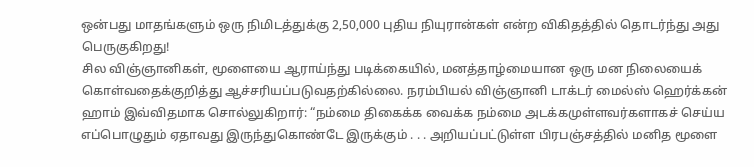ஒன்பது மாதங்களும் ஒரு நிமிடத்துக்கு 2,50,000 புதிய நியுரான்கள் என்ற விகிதத்தில் தொடர்ந்து அது பெருகுகிறது!
சில விஞ்ஞானிகள், மூளையை ஆராய்ந்து படிக்கையில், மனத்தாழ்மையான ஒரு மன நிலையைக் கொள்வதைக்குறித்து ஆச்சரியப்படுவதற்கில்லை. நரம்பியல் விஞ்ஞானி டாக்டர் மைல்ஸ் ஹெர்க்கன் ஹாம் இவ்விதமாக சொல்லுகிறார்: “நம்மை திகைக்க வைக்க நம்மை அடக்கமுள்ளவர்களாகச் செய்ய எப்பொழுதும் ஏதாவது இருந்துகொண்டே இருக்கும் . . . அறியப்பட்டுள்ள பிரபஞ்சத்தில் மனித மூளை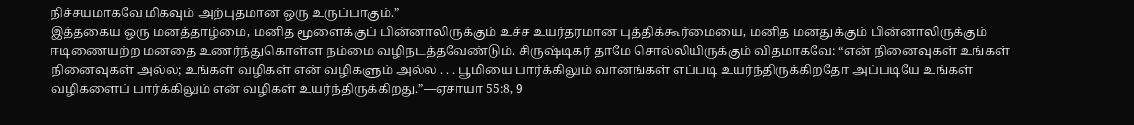நிச்சயமாகவே மிகவும் அற்புதமான ஒரு உருப்பாகும்.”
இத்தகைய ஒரு மனத்தாழ்மை, மனித மூளைக்குப் பின்னாலிருக்கும் உச்ச உயர்தரமான புத்திக்கூர்மையை, மனித மனதுக்கும் பின்னாலிருக்கும் ஈடிணையற்ற மனதை உணர்ந்துகொள்ள நம்மை வழிநடத்தவேண்டும். சிருஷ்டிகர் தாமே சொல்லியிருக்கும் விதமாகவே: “என் நினைவுகள் உங்கள் நினைவுகள் அல்ல; உங்கள் வழிகள் என் வழிகளும் அல்ல . . . பூமியை பார்க்கிலும் வானங்கள் எப்படி உயர்ந்திருக்கிறதோ அப்படியே உங்கள் வழிகளைப் பார்க்கிலும் என் வழிகள் உயர்ந்திருக்கிறது.”—ஏசாயா 55:8, 9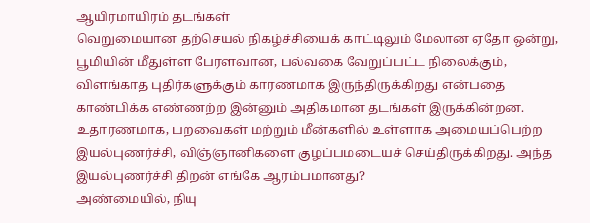ஆயிரமாயிரம் தடங்கள்
வெறுமையான தற்செயல் நிகழ்ச்சியைக் காட்டிலும் மேலான ஏதோ ஒன்று, பூமியின் மீதுள்ள பேரளவான, பல்வகை வேறுப்பட்ட நிலைக்கும், விளங்காத புதிர்களுக்கும் காரணமாக இருந்திருக்கிறது என்பதை காண்பிக்க எண்ணற்ற இன்னும் அதிகமான தடங்கள் இருக்கின்றன. உதாரணமாக, பறவைகள் மற்றும் மீன்களில் உள்ளாக அமையப்பெற்ற இயல்புணர்ச்சி, விஞ்ஞானிகளை குழப்பமடையச் செய்திருக்கிறது. அந்த இயல்புணர்ச்சி திறன் எங்கே ஆரம்பமானது?
அண்மையில், நியு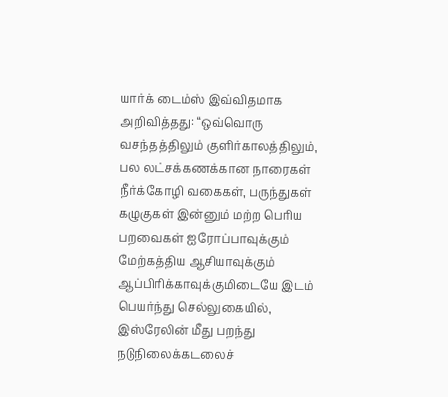யார்க் டைம்ஸ் இவ்விதமாக அறிவித்தது: “ஒவ்வொரு வசந்தத்திலும் குளிர்காலத்திலும், பல லட்சக்கணக்கான நாரைகள் நீர்க்கோழி வகைகள், பருந்துகள் கழுகுகள் இன்னும் மற்ற பெரிய பறவைகள் ஐரோப்பாவுக்கும் மேற்கத்திய ஆசியாவுக்கும் ஆப்பிரிக்காவுக்குமிடையே இடம் பெயர்ந்து செல்லுகையில், இஸ்ரேலின் மீது பறந்து நடுநிலைக்கடலைச்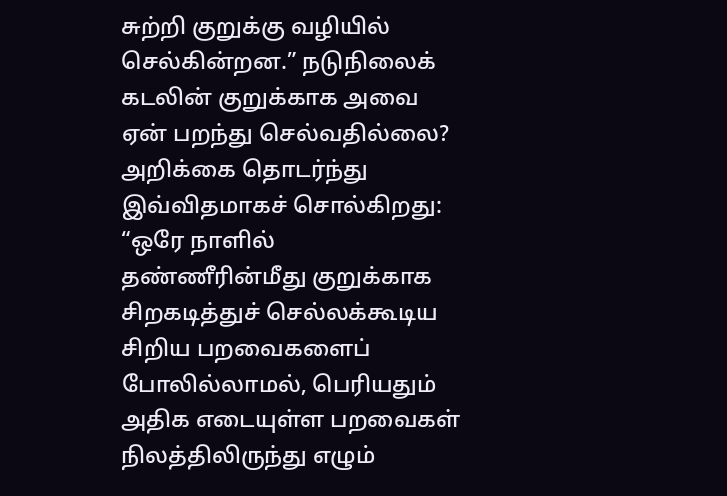சுற்றி குறுக்கு வழியில் செல்கின்றன.” நடுநிலைக் கடலின் குறுக்காக அவை ஏன் பறந்து செல்வதில்லை? அறிக்கை தொடர்ந்து இவ்விதமாகச் சொல்கிறது: “ஒரே நாளில் தண்ணீரின்மீது குறுக்காக சிறகடித்துச் செல்லக்கூடிய சிறிய பறவைகளைப் போலில்லாமல், பெரியதும் அதிக எடையுள்ள பறவைகள் நிலத்திலிருந்து எழும்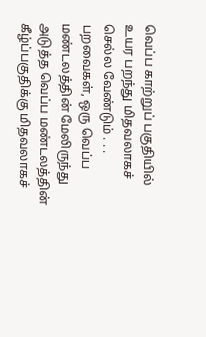வெப்ப காற்றுப் பகுதியில் உயர பறந்து மிதவலாகச் செல்ல வேண்டும் . . . பறவைகள், ஒரு வெப்ப மண்டலத்தின் மேலிருந்து அடுத்த வெப்ப மண்டலத்தின் கீழ்ப்பகுதிக்கு மிதவலாகச்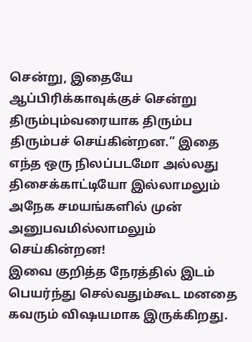சென்று, இதையே ஆப்பிரிக்காவுக்குச் சென்று திரும்பும்வரையாக திரும்ப திரும்பச் செய்கின்றன.” இதை எந்த ஒரு நிலப்படமோ அல்லது திசைக்காட்டியோ இல்லாமலும் அநேக சமயங்களில் முன் அனுபவமில்லாமலும் செய்கின்றன!
இவை குறித்த நேரத்தில் இடம் பெயர்ந்து செல்வதும்கூட மனதை கவரும் விஷயமாக இருக்கிறது.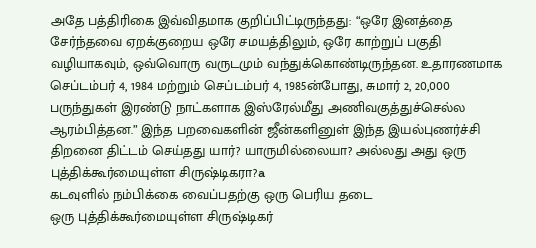அதே பத்திரிகை இவ்விதமாக குறிப்பிட்டிருந்தது: “ஒரே இனத்தை சேர்ந்தவை ஏறக்குறைய ஒரே சமயத்திலும், ஒரே காற்றுப் பகுதி வழியாகவும், ஒவ்வொரு வருடமும் வந்துக்கொண்டிருந்தன. உதாரணமாக செப்டம்பர் 4, 1984 மற்றும் செப்டம்பர் 4, 1985ன்போது, சுமார் 2, 20,000 பருந்துகள் இரண்டு நாட்களாக இஸ்ரேல்மீது அணிவகுத்துச்செல்ல ஆரம்பித்தன.” இந்த பறவைகளின் ஜீன்களினுள் இந்த இயல்புணர்ச்சி திறனை திட்டம் செய்தது யார்? யாருமில்லையா? அல்லது அது ஒரு புத்திக்கூர்மையுள்ள சிருஷ்டிகரா?a
கடவுளில் நம்பிக்கை வைப்பதற்கு ஒரு பெரிய தடை
ஒரு புத்திக்கூர்மையுள்ள சிருஷ்டிகர்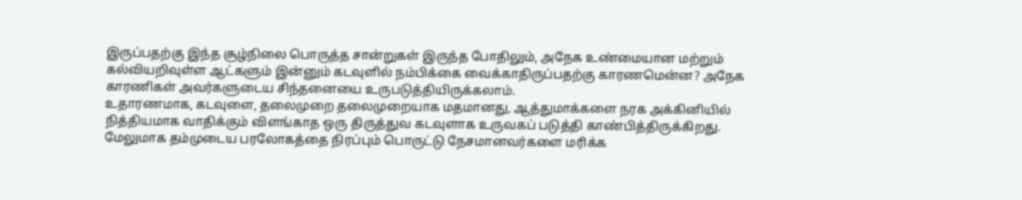இருப்பதற்கு இந்த சூழ்நிலை பொருத்த சான்றுகள் இருந்த போதிலும், அநேக உண்மையான மற்றும் கல்வியறிவுள்ள ஆட்களும் இன்னும் கடவுளில் நம்பிக்கை வைக்காதிருப்பதற்கு காரணமென்ன? அநேக காரணிகள் அவர்களுடைய சிந்தனையை உருபடுத்தியிருக்கலாம்.
உதாரணமாக, கடவுளை, தலைமுறை தலைமுறையாக மதமானது, ஆத்துமாக்களை நரக அக்கினியில் நித்தியமாக வாதிக்கும் விளங்காத ஒரு திருத்துவ கடவுளாக உருவகப் படுத்தி காண்பித்திருக்கிறது. மேலுமாக தம்முடைய பரலோகத்தை நிரப்பும் பொருட்டு நேசமானவர்களை மரிக்க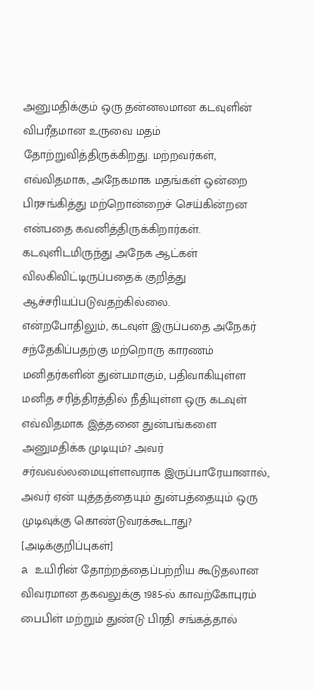அனுமதிக்கும் ஒரு தன்னலமான கடவுளின் விபரீதமான உருவை மதம் தோற்றுவித்திருக்கிறது. மற்றவர்கள், எவ்விதமாக, அநேகமாக மதங்கள் ஒன்றை பிரசங்கித்து மற்றொன்றைச் செய்கின்றன என்பதை கவனித்திருக்கிறார்கள். கடவுளிடமிருந்து அநேக ஆட்கள் விலகிவிட்டிருப்பதைக் குறித்து ஆச்சரியப்படுவதற்கில்லை.
என்றபோதிலும், கடவுள் இருப்பதை அநேகர் சந்தேகிப்பதற்கு மற்றொரு காரணம் மனிதர்களின் துன்பமாகும், பதிவாகியுள்ள மனித சரித்திரத்தில் நீதியுள்ள ஒரு கடவுள் எவ்விதமாக இத்தனை துன்பங்களை அனுமதிக்க முடியும்? அவர் சர்வவல்லமையுள்ளவராக இருப்பாரேயானால், அவர் ஏன் யுத்தத்தையும் துன்பத்தையும் ஒரு முடிவுக்கு கொண்டுவரக்கூடாது?
[அடிக்குறிப்புகள்]
a உயிரின் தோற்றத்தைப்பற்றிய கூடுதலான விவரமான தகவலுக்கு 1985-ல் காவற்கோபுரம் பைபிள் மற்றும் துண்டு பிரதி சங்கத்தால்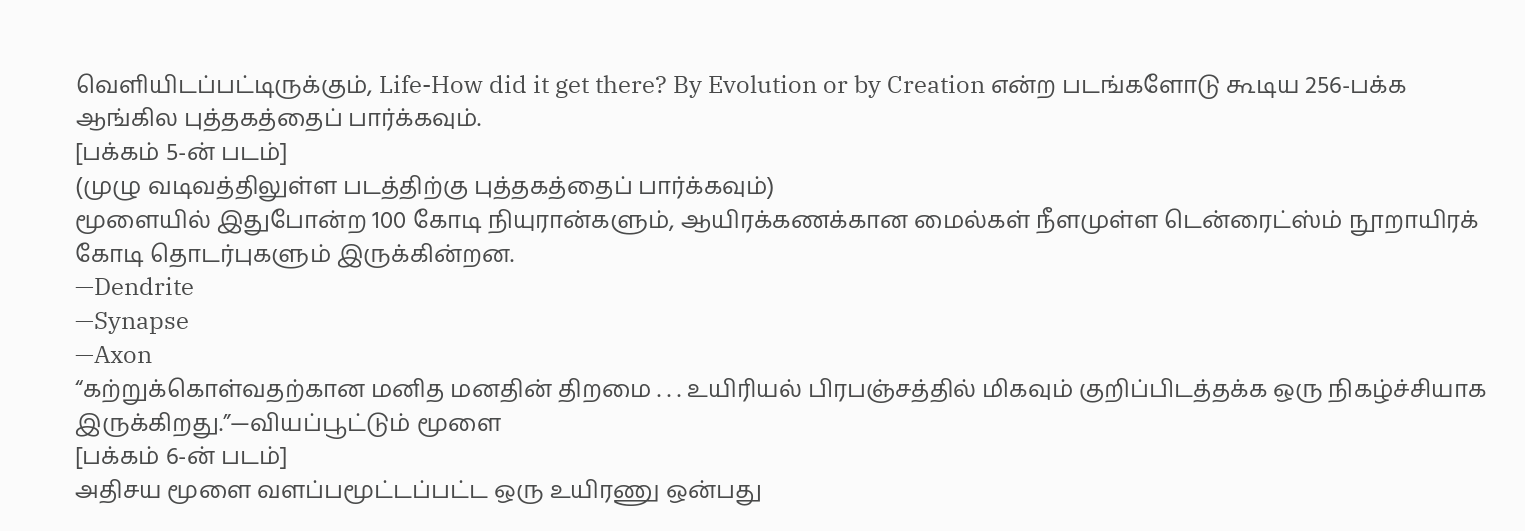வெளியிடப்பட்டிருக்கும், Life-How did it get there? By Evolution or by Creation என்ற படங்களோடு கூடிய 256-பக்க ஆங்கில புத்தகத்தைப் பார்க்கவும்.
[பக்கம் 5-ன் படம்]
(முழு வடிவத்திலுள்ள படத்திற்கு புத்தகத்தைப் பார்க்கவும்)
மூளையில் இதுபோன்ற 100 கோடி நியுரான்களும், ஆயிரக்கணக்கான மைல்கள் நீளமுள்ள டென்ரைட்ஸ்ம் நூறாயிரக் கோடி தொடர்புகளும் இருக்கின்றன.
—Dendrite
—Synapse
—Axon
“கற்றுக்கொள்வதற்கான மனித மனதின் திறமை . . . உயிரியல் பிரபஞ்சத்தில் மிகவும் குறிப்பிடத்தக்க ஒரு நிகழ்ச்சியாக இருக்கிறது.”—வியப்பூட்டும் மூளை
[பக்கம் 6-ன் படம்]
அதிசய மூளை வளப்பமூட்டப்பட்ட ஒரு உயிரணு ஒன்பது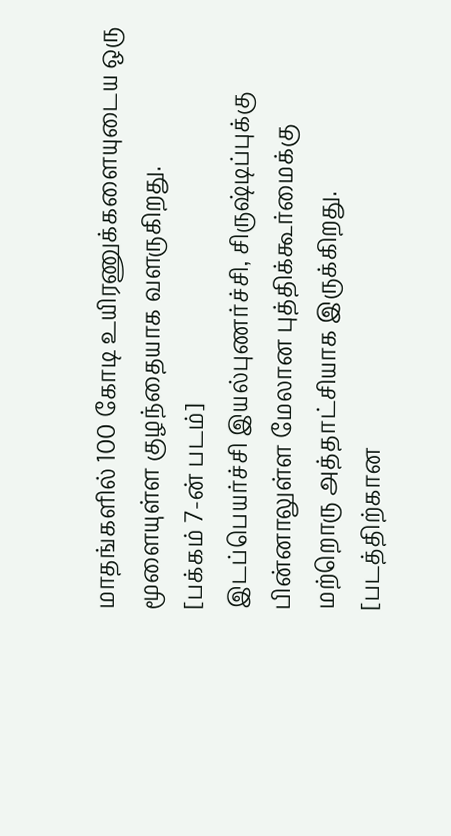மாதங்களில் 100 கோடி உயிரணுக்களையுடைய ஒரு மூளையுள்ள குழந்தையாக வளருகிறது.
[பக்கம் 7-ன் படம்]
இடப்பெயர்ச்சி இயல்புணர்ச்சி, சிருஷ்டிப்புக்கு பின்னாலுள்ள மேலான புத்திக்கூர்மைக்கு மற்றொரு அத்தாட்சியாக இருக்கிறது.
[படத்திற்கான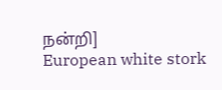நன்றி]
European white stork